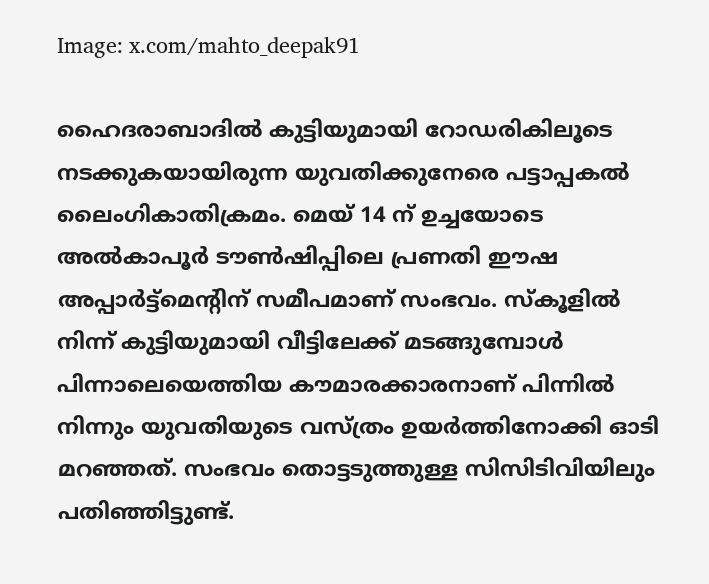Image: x.com/mahto_deepak91

ഹൈദരാബാദില്‍ കുട്ടിയുമായി റോഡരികിലൂടെ നടക്കുകയായിരുന്ന യുവതിക്കുനേരെ പട്ടാപ്പകല്‍ ലൈംഗികാതിക്രമം. മെയ് 14 ന് ഉച്ചയോടെ അൽകാപൂർ ടൗൺഷിപ്പിലെ പ്രണതി ഈഷ അപ്പാർട്ട്മെന്റിന് സമീപമാണ് സംഭവം. സ്കൂളിൽ നിന്ന് കുട്ടിയുമായി വീട്ടിലേക്ക് മടങ്ങുമ്പോൾ പിന്നാലെയെത്തിയ ‌കൗമാരക്കാരനാണ് പിന്നില്‍ നിന്നും യുവതിയുടെ വസ്ത്രം ഉയര്‍ത്തിനോക്കി ഓടി മറഞ്ഞത്. സംഭവം തൊട്ടടുത്തുള്ള സിസിടിവിയിലും പതിഞ്ഞിട്ടുണ്ട്.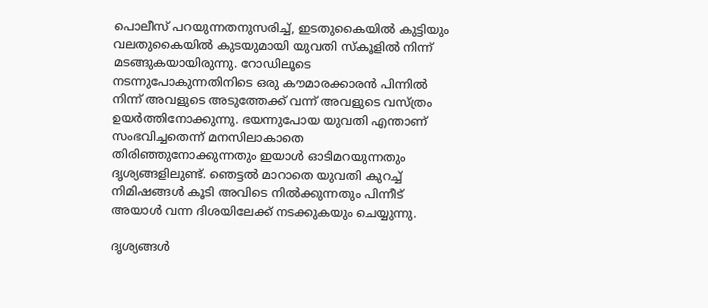പൊലീസ് പറയുന്നതനുസരിച്ച്, ഇടതുകൈയിൽ കുട്ടിയും വലതുകൈയിൽ കുടയുമായി യുവതി സ്കൂളിൽ നിന്ന് മടങ്ങുകയായിരുന്നു. റോഡിലൂടെ നടന്നുപോകുന്നതിനിടെ ഒരു കൗമാരക്കാരൻ പിന്നിൽ നിന്ന് അവളുടെ അടുത്തേക്ക് വന്ന് അവളുടെ വസ്ത്രം ഉയർത്തിനോക്കുന്നു. ഭയന്നുപോയ യുവതി എന്താണ് സംഭവിച്ചതെന്ന് മനസിലാകാതെ തിരിഞ്ഞുനോക്കുന്നതും ഇയാള്‍ ഓടിമറയുന്നതും ദൃശ്യങ്ങളിലുണ്ട്. ഞെട്ടല്‍ മാറാതെ യുവതി കുറച്ച് നിമിഷങ്ങൾ കൂടി അവിടെ നില്‍ക്കുന്നതും പിന്നീട് അയാള്‍ വന്ന ദിശയിലേക്ക് നടക്കുകയും ചെയ്യുന്നു.

ദൃശ്യങ്ങള്‍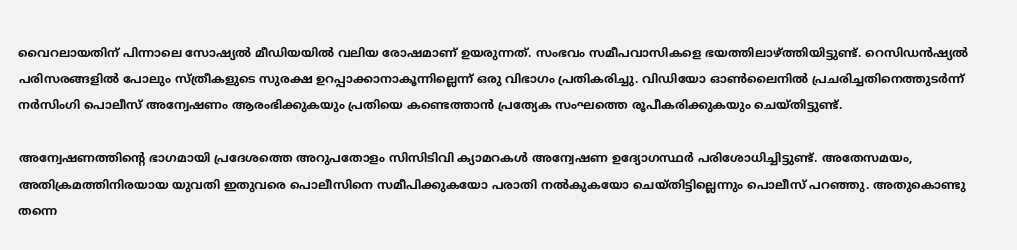വൈറലായതിന് പിന്നാലെ സോഷ്യല്‍ മീഡിയയില്‍ വലിയ രോഷമാണ് ഉയരുന്നത്. സംഭവം സമീപവാസികളെ ഭയത്തിലാഴ്ത്തിയിട്ടുണ്ട്. റെസിഡൻഷ്യൽ പരിസരങ്ങളില്‍ പോലും സ്ത്രീകളുടെ സുരക്ഷ ഉറപ്പാക്കാനാകൂന്നില്ലെന്ന് ഒരു വിഭാഗം പ്രതികരിച്ചു. വിഡിയോ ഓൺലൈനിൽ പ്രചരിച്ചതിനെത്തുടർന്ന് നർസിംഗി പൊലീസ് അന്വേഷണം ആരംഭിക്കുകയും പ്രതിയെ കണ്ടെത്താന്‍ പ്രത്യേക സംഘത്തെ രൂപീകരിക്കുകയും ചെയ്തിട്ടുണ്ട്.

അന്വേഷണത്തിന്‍റെ ഭാഗമായി പ്രദേശത്തെ അറുപതോളം സിസിടിവി ക്യാമറകൾ അന്വേഷണ ഉദ്യോഗസ്ഥർ പരിശോധിച്ചിട്ടുണ്ട്. അതേസമയം, അതിക്രമത്തിനിരയായ യുവതി ഇതുവരെ പൊലീസിനെ സമീപിക്കുകയോ പരാതി നല്‍കുകയോ ചെയ്തിട്ടില്ലെന്നും പൊലീസ് പറഞ്ഞു. അതുകൊണ്ടു തന്നെ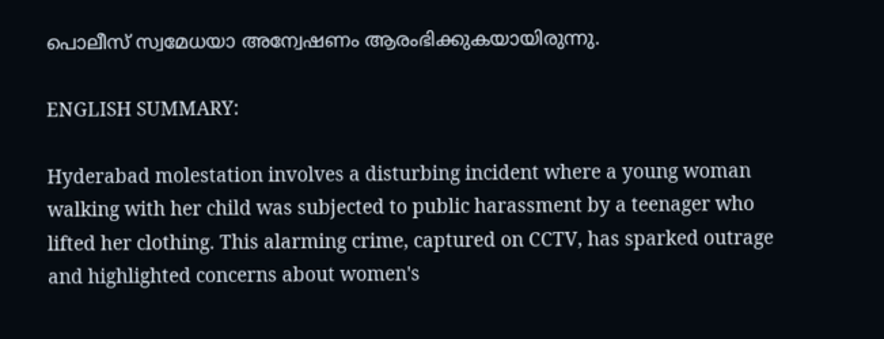പൊലീസ് സ്വമേധയാ അന്വേഷണം ആരംഭിക്കുകയായിരുന്നു.

ENGLISH SUMMARY:

Hyderabad molestation involves a disturbing incident where a young woman walking with her child was subjected to public harassment by a teenager who lifted her clothing. This alarming crime, captured on CCTV, has sparked outrage and highlighted concerns about women's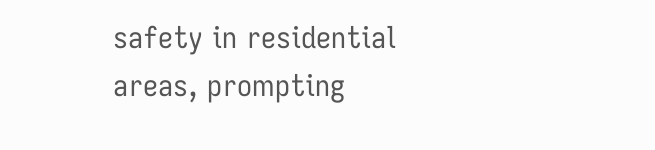safety in residential areas, prompting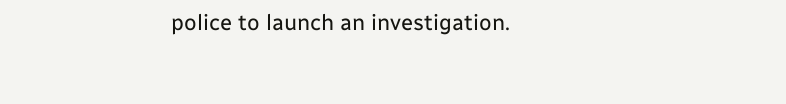police to launch an investigation.